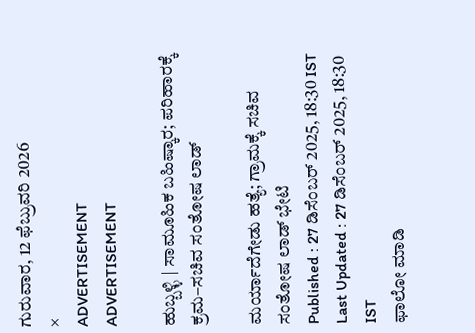ಗುರುವಾರ, 12 ಫೆಬ್ರುವರಿ 2026
×
ADVERTISEMENT
ADVERTISEMENT

ಹುಬ್ಬಳ್ಳಿ | ಸಾಮೂಹಿಕ ಬಹಿಷ್ಕಾರ; ಪರಿಹಾರಕ್ಕೆ ಕ್ರಮ–ಸಚಿವ ಸಂತೋಷ ಲಾಡ್‌

ಮರ್ಯಾದೆಗೇಡು ಹತ್ಯೆ; ಗ್ರಾಮಕ್ಕೆ ಸಚಿವ ಸಂತೋಷ ಲಾಡ್‌ ಭೇಟಿ
Published : 27 ಡಿಸೆಂಬರ್ 2025, 18:30 IST
Last Updated : 27 ಡಿಸೆಂಬರ್ 2025, 18:30 IST
ಫಾಲೋ ಮಾಡಿ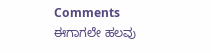Comments
ಈಗಾಗಲೇ ಹಲವು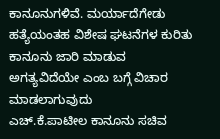ಕಾನೂನುಗಳಿವೆ. ಮರ್ಯಾದೆಗೇಡು ಹತ್ಯೆಯಂತಹ ವಿಶೇಷ ಘಟನೆಗಳ ಕುರಿತು ಕಾನೂನು ಜಾರಿ ಮಾಡುವ ಅಗತ್ಯವಿದೆಯೇ ಎಂಬ ಬಗ್ಗೆ ವಿಚಾರ ಮಾಡಲಾಗುವುದು
ಎಚ್‌.ಕೆ.ಪಾಟೀಲ ಕಾನೂನು ಸಚಿವ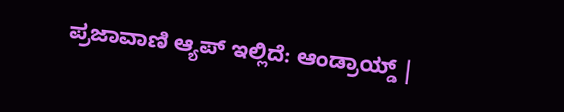ಪ್ರಜಾವಾಣಿ ಆ್ಯಪ್ ಇಲ್ಲಿದೆ: ಆಂಡ್ರಾಯ್ಡ್ |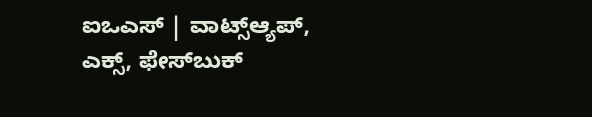ಐಒಎಸ್ | ವಾಟ್ಸ್ಆ್ಯಪ್, ಎಕ್ಸ್, ಫೇಸ್‌ಬುಕ್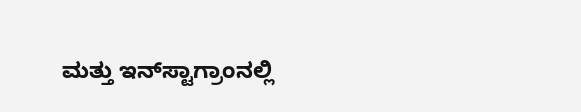ಮತ್ತು ಇನ್‌ಸ್ಟಾಗ್ರಾಂನಲ್ಲಿ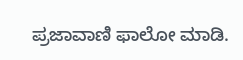ಪ್ರಜಾವಾಣಿ ಫಾಲೋ ಮಾಡಿ.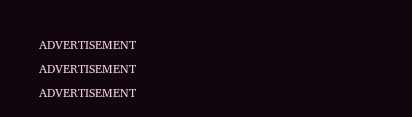ADVERTISEMENT
ADVERTISEMENT
ADVERTISEMENT